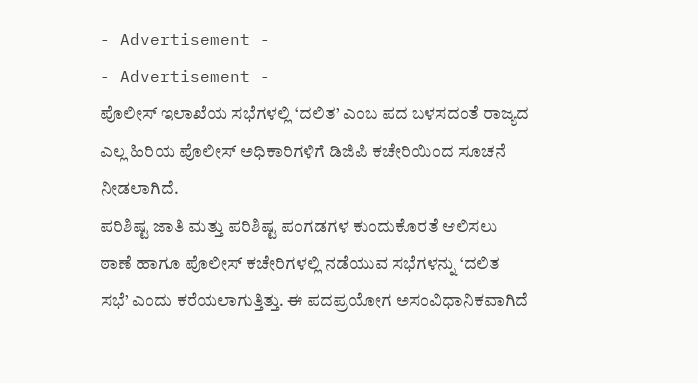- Advertisement -
- Advertisement -
ಪೊಲೀಸ್ ಇಲಾಖೆಯ ಸಭೆಗಳಲ್ಲಿ ‘ದಲಿತ’ ಎಂಬ ಪದ ಬಳಸದಂತೆ ರಾಜ್ಯದ ಎಲ್ಲ ಹಿರಿಯ ಪೊಲೀಸ್ ಅಧಿಕಾರಿಗಳಿಗೆ ಡಿಜಿಪಿ ಕಚೇರಿಯಿಂದ ಸೂಚನೆ ನೀಡಲಾಗಿದೆ.
ಪರಿಶಿಷ್ಟ ಜಾತಿ ಮತ್ತು ಪರಿಶಿಷ್ಟ ಪಂಗಡಗಳ ಕುಂದುಕೊರತೆ ಆಲಿಸಲು ಠಾಣೆ ಹಾಗೂ ಪೊಲೀಸ್ ಕಚೇರಿಗಳಲ್ಲಿ ನಡೆಯುವ ಸಭೆಗಳನ್ನು ‘ದಲಿತ ಸಭೆ’ ಎಂದು ಕರೆಯಲಾಗುತ್ತಿತ್ತು. ಈ ಪದಪ್ರಯೋಗ ಅಸಂವಿಧಾನಿಕವಾಗಿದೆ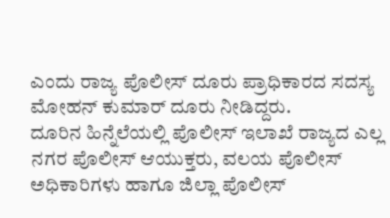ಎಂದು ರಾಜ್ಯ ಪೊಲೀಸ್ ದೂರು ಪ್ರಾಧಿಕಾರದ ಸದಸ್ಯ ಮೋಹನ್ ಕುಮಾರ್ ದೂರು ನೀಡಿದ್ದರು.
ದೂರಿನ ಹಿನ್ನೆಲೆಯಲ್ಲಿ ಪೊಲೀಸ್ ಇಲಾಖೆ ರಾಜ್ಯದ ಎಲ್ಲ ನಗರ ಪೊಲೀಸ್ ಆಯುಕ್ತರು, ವಲಯ ಪೊಲೀಸ್ ಅಧಿಕಾರಿಗಳು ಹಾಗೂ ಜಿಲ್ಲಾ ಪೊಲೀಸ್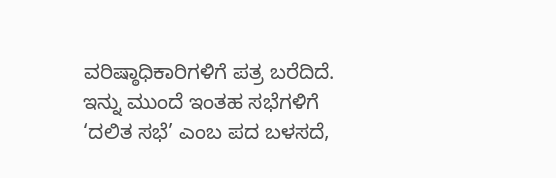ವರಿಷ್ಠಾಧಿಕಾರಿಗಳಿಗೆ ಪತ್ರ ಬರೆದಿದೆ. ಇನ್ನು ಮುಂದೆ ಇಂತಹ ಸಭೆಗಳಿಗೆ ‘ದಲಿತ ಸಭೆ’ ಎಂಬ ಪದ ಬಳಸದೆ,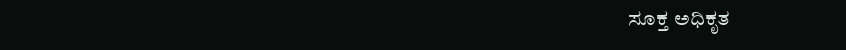ಸೂಕ್ತ ಅಧಿಕೃತ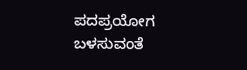ಪದಪ್ರಯೋಗ ಬಳಸುವಂತೆ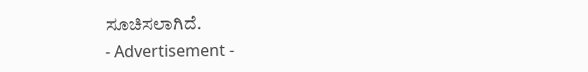ಸೂಚಿಸಲಾಗಿದೆ.
- Advertisement -